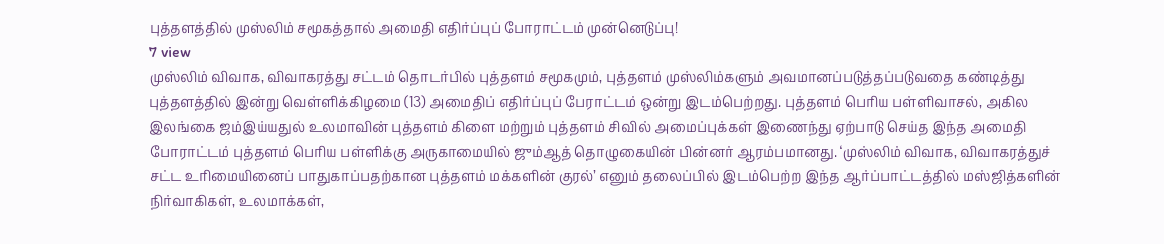புத்தளத்தில் முஸ்லிம் சமூகத்தால் அமைதி எதிர்ப்புப் போராட்டம் முன்னெடுப்பு!
7 view
முஸ்லிம் விவாக, விவாகரத்து சட்டம் தொடர்பில் புத்தளம் சமூகமும், புத்தளம் முஸ்லிம்களும் அவமானப்படுத்தப்படுவதை கண்டித்து புத்தளத்தில் இன்று வெள்ளிக்கிழமை (13) அமைதிப் எதிர்ப்புப் பேராட்டம் ஒன்று இடம்பெற்றது. புத்தளம் பெரிய பள்ளிவாசல், அகில இலங்கை ஜம்இய்யதுல் உலமாவின் புத்தளம் கிளை மற்றும் புத்தளம் சிவில் அமைப்புக்கள் இணைந்து ஏற்பாடு செய்த இந்த அமைதி போராட்டம் புத்தளம் பெரிய பள்ளிக்கு அருகாமையில் ஜும்ஆத் தொழுகையின் பின்னர் ஆரம்பமானது. ‘முஸ்லிம் விவாக, விவாகரத்துச் சட்ட உரிமையினைப் பாதுகாப்பதற்கான புத்தளம் மக்களின் குரல்’ எனும் தலைப்பில் இடம்பெற்ற இந்த ஆர்ப்பாட்டத்தில் மஸ்ஜித்களின் நிர்வாகிகள், உலமாக்கள்,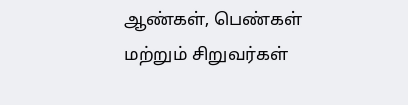ஆண்கள், பெண்கள் மற்றும் சிறுவர்கள்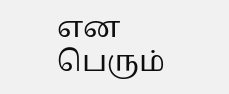என பெரும்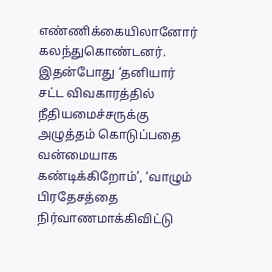எண்ணிக்கையிலானோர் கலந்துகொண்டனர். இதன்போது ‘தனியார் சட்ட விவகாரத்தில் நீதியமைச்சருக்கு அழுத்தம் கொடுப்பதை வன்மையாக கண்டிக்கிறோம்’, ‘வாழும் பிரதேசத்தை நிர்வாணமாக்கிவிட்டு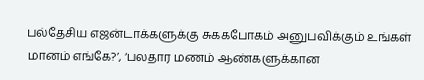பல்தேசிய எஜன்டாக்களுக்கு சுககபோகம் அனுபவிக்கும் உங்கள் மானம் எங்கே?’, ‘பலதார மணம் ஆண்களுக்கான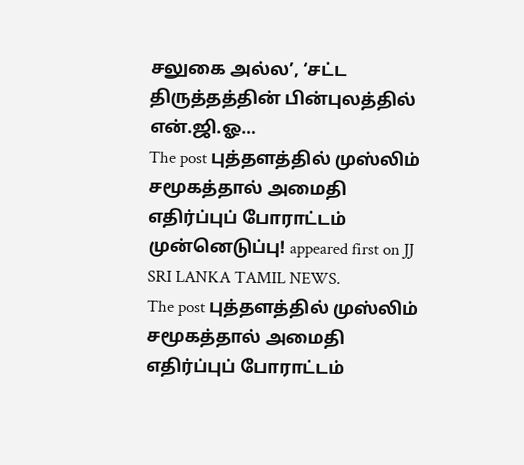சலுகை அல்ல’, ‘சட்ட திருத்தத்தின் பின்புலத்தில் என்.ஜி.ஓ…
The post புத்தளத்தில் முஸ்லிம் சமூகத்தால் அமைதி எதிர்ப்புப் போராட்டம் முன்னெடுப்பு! appeared first on JJ SRI LANKA TAMIL NEWS.
The post புத்தளத்தில் முஸ்லிம் சமூகத்தால் அமைதி எதிர்ப்புப் போராட்டம்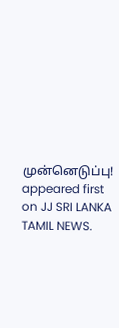முன்னெடுப்பு! appeared first on JJ SRI LANKA TAMIL NEWS.